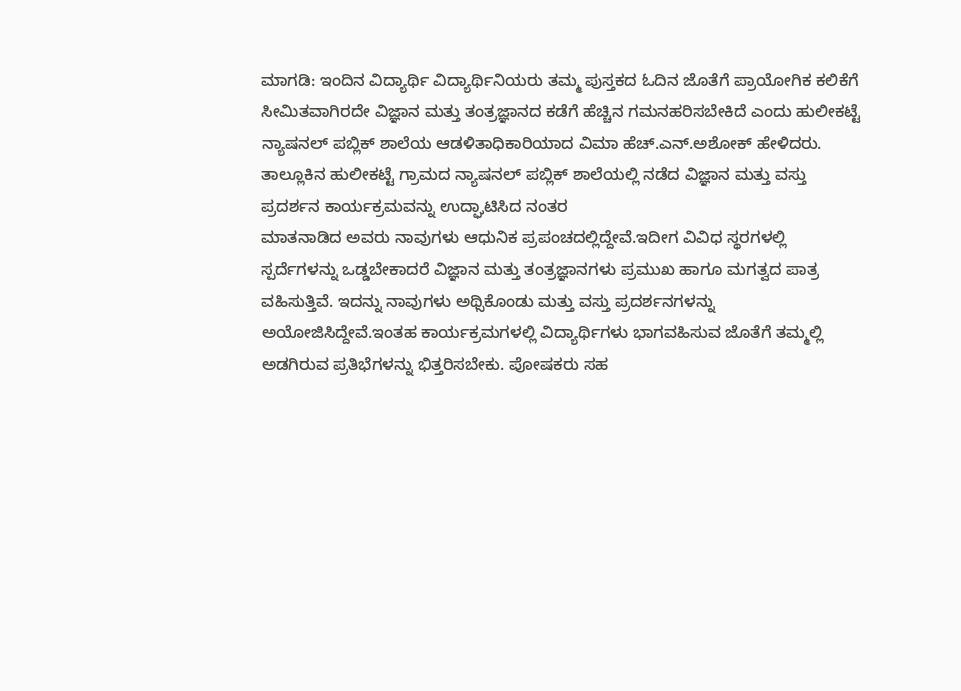ಮಾಗಡಿ: ಇಂದಿನ ವಿದ್ಯಾರ್ಥಿ ವಿದ್ಯಾರ್ಥಿನಿಯರು ತಮ್ಮ ಪುಸ್ತಕದ ಓದಿನ ಜೊತೆಗೆ ಪ್ರಾಯೋಗಿಕ ಕಲಿಕೆಗೆ ಸೀಮಿತವಾಗಿರದೇ ವಿಜ್ಞಾನ ಮತ್ತು ತಂತ್ರಜ್ಞಾನದ ಕಡೆಗೆ ಹೆಚ್ಚಿನ ಗಮನಹರಿಸಬೇಕಿದೆ ಎಂದು ಹುಲೀಕಟ್ಟೆ ನ್ಯಾಷನಲ್ ಪಬ್ಲಿಕ್ ಶಾಲೆಯ ಆಡಳಿತಾಧಿಕಾರಿಯಾದ ವಿಮಾ ಹೆಚ್.ಎನ್.ಅಶೋಕ್ ಹೇಳಿದರು.
ತಾಲ್ಲೂಕಿನ ಹುಲೀಕಟ್ಟೆ ಗ್ರಾಮದ ನ್ಯಾಷನಲ್ ಪಬ್ಲಿಕ್ ಶಾಲೆಯಲ್ಲಿ ನಡೆದ ವಿಜ್ಞಾನ ಮತ್ತು ವಸ್ತು ಪ್ರದರ್ಶನ ಕಾರ್ಯಕ್ರಮವನ್ನು ಉದ್ಘಾಟಿಸಿದ ನಂತರ
ಮಾತನಾಡಿದ ಅವರು ನಾವುಗಳು ಆಧುನಿಕ ಪ್ರಪಂಚದಲ್ಲಿದ್ದೇವೆ.ಇದೀಗ ವಿವಿಧ ಸ್ಥರಗಳಲ್ಲಿ ಸ್ಪರ್ದೆಗಳನ್ನು ಒಡ್ಡಬೇಕಾದರೆ ವಿಜ್ಞಾನ ಮತ್ತು ತಂತ್ರಜ್ಞಾನಗಳು ಪ್ರಮುಖ ಹಾಗೂ ಮಗತ್ವದ ಪಾತ್ರ ವಹಿಸುತ್ತಿವೆ. ಇದನ್ನು ನಾವುಗಳು ಅಥ್ಸಿಕೊಂಡು ಮತ್ತು ವಸ್ತು ಪ್ರದರ್ಶನಗಳನ್ನು ಅಯೋಜಿಸಿದ್ದೇವೆ.ಇಂತಹ ಕಾರ್ಯಕ್ರಮಗಳಲ್ಲಿ ವಿದ್ಯಾರ್ಥಿಗಳು ಭಾಗವಹಿಸುವ ಜೊತೆಗೆ ತಮ್ಮಲ್ಲಿ ಅಡಗಿರುವ ಪ್ರತಿಭೆಗಳನ್ನು ಭಿತ್ತರಿಸಬೇಕು. ಪೋಷಕರು ಸಹ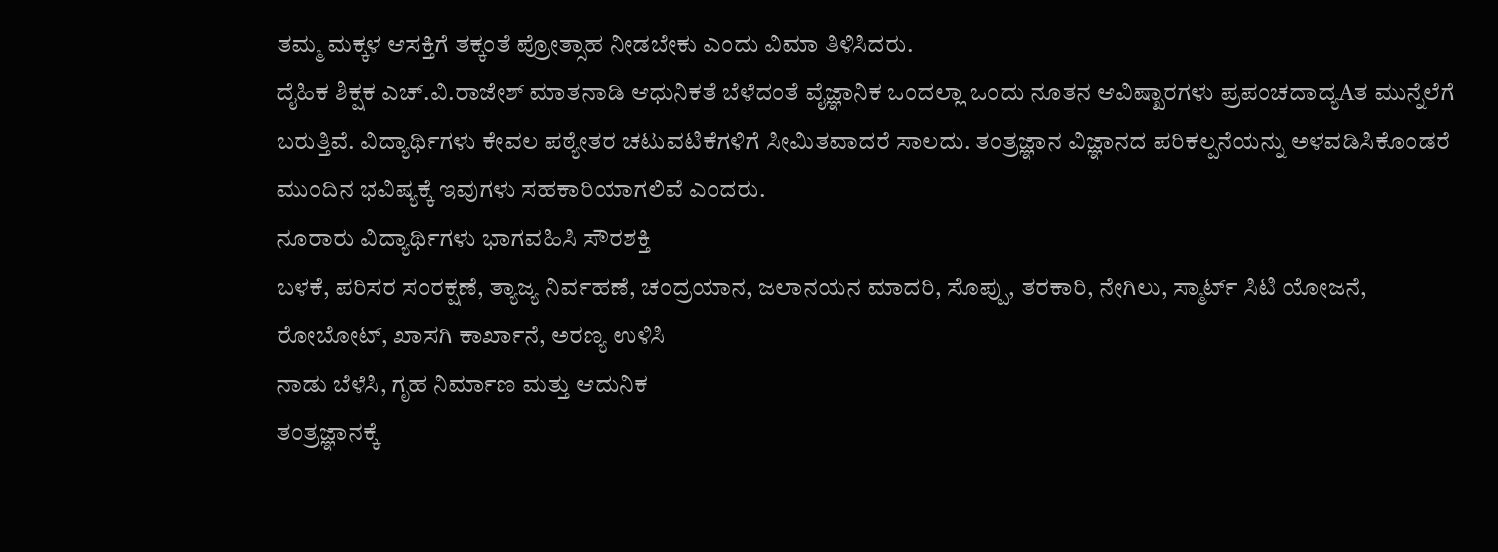ತಮ್ಮ ಮಕ್ಕಳ ಆಸಕ್ತಿಗೆ ತಕ್ಕಂತೆ ಪ್ರೋತ್ಸಾಹ ನೀಡಬೇಕು ಎಂದು ವಿಮಾ ತಿಳಿಸಿದರು.
ದೈಹಿಕ ಶಿಕ್ಷಕ ಎಚ್.ವಿ.ರಾಜೇಶ್ ಮಾತನಾಡಿ ಆಧುನಿಕತೆ ಬೆಳೆದಂತೆ ವೈಜ್ಞಾನಿಕ ಒಂದಲ್ಲಾ ಒಂದು ನೂತನ ಆವಿಷ್ಖಾರಗಳು ಪ್ರಪಂಚದಾದ್ಯAತ ಮುನ್ನೆಲೆಗೆ ಬರುತ್ತಿವೆ. ವಿದ್ಯಾರ್ಥಿಗಳು ಕೇವಲ ಪಠ್ಯೇತರ ಚಟುವಟಿಕೆಗಳಿಗೆ ಸೀಮಿತವಾದರೆ ಸಾಲದು. ತಂತ್ರಜ್ಞಾನ ವಿಜ್ಞಾನದ ಪರಿಕಲ್ಪನೆಯನ್ನು ಅಳವಡಿಸಿಕೊಂಡರೆ ಮುಂದಿನ ಭವಿಷ್ಯಕ್ಕೆ ಇವುಗಳು ಸಹಕಾರಿಯಾಗಲಿವೆ ಎಂದರು.
ನೂರಾರು ವಿದ್ಯಾರ್ಥಿಗಳು ಭಾಗವಹಿಸಿ ಸೌರಶಕ್ತಿ
ಬಳಕೆ, ಪರಿಸರ ಸಂರಕ್ಷಣೆ, ತ್ಯಾಜ್ಯ ನಿರ್ವಹಣೆ, ಚಂದ್ರಯಾನ, ಜಲಾನಯನ ಮಾದರಿ, ಸೊಪ್ಪು, ತರಕಾರಿ, ನೇಗಿಲು, ಸ್ಮಾರ್ಟ್ ಸಿಟಿ ಯೋಜನೆ, ರೋಬೋಟ್, ಖಾಸಗಿ ಕಾರ್ಖಾನೆ, ಅರಣ್ಯ ಉಳಿಸಿ
ನಾಡು ಬೆಳೆಸಿ, ಗೃಹ ನಿರ್ಮಾಣ ಮತ್ತು ಆದುನಿಕ
ತಂತ್ರಜ್ಞಾನಕ್ಕೆ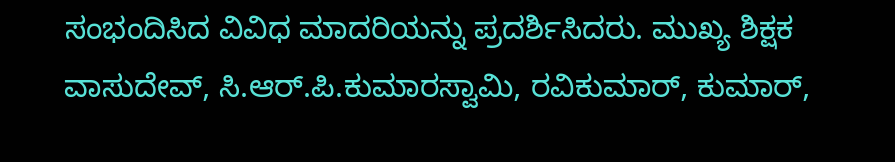ಸಂಭಂದಿಸಿದ ವಿವಿಧ ಮಾದರಿಯನ್ನು ಪ್ರದರ್ಶಿಸಿದರು. ಮುಖ್ಯ ಶಿಕ್ಷಕ ವಾಸುದೇವ್, ಸಿ.ಆರ್.ಪಿ.ಕುಮಾರಸ್ವಾಮಿ, ರವಿಕುಮಾರ್, ಕುಮಾರ್,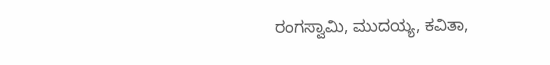ರಂಗಸ್ವಾಮಿ, ಮುದಯ್ಯ, ಕವಿತಾ,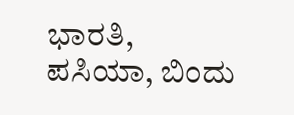ಭಾರತಿ,
ಪಸಿಯಾ, ಬಿಂದು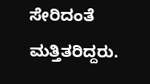ಸೇರಿದಂತೆ ಮತ್ತಿತರಿದ್ದರು.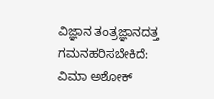ವಿಜ್ಞಾನ ತಂತ್ರಜ್ಞಾನದತ್ತ ಗಮನಹರಿಸಬೇಕಿದೆ: ವಿಮಾ ಅಶೋಕ್